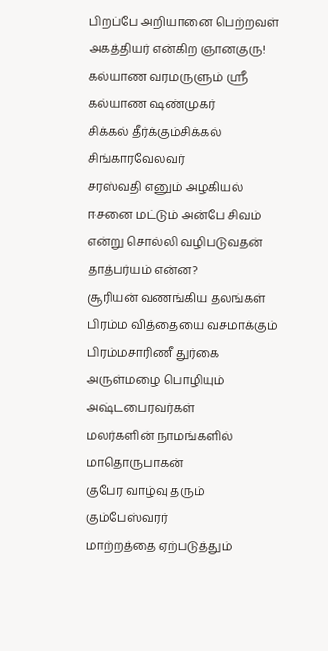பிறப்பே அறியானை பெற்றவள்
அகத்தியர் என்கிற ஞானகுரு!
கல்யாண வரமருளும் ஸ்ரீ கல்யாண ஷண்முகர்
சிக்கல் தீர்க்கும்சிக்கல் சிங்காரவேலவர்
சரஸ்வதி எனும் அழகியல்
ஈசனை மட்டும் அன்பே சிவம் என்று சொல்லி வழிபடுவதன் தாத்பர்யம் என்ன?
சூரியன் வணங்கிய தலங்கள்
பிரம்ம வித்தையை வசமாக்கும் பிரம்மசாரிணீ துர்கை
அருள்மழை பொழியும் அஷ்டபைரவர்கள்
மலர்களின் நாமங்களில் மாதொருபாகன்
குபேர வாழ்வு தரும் கும்பேஸ்வரர்
மாற்றத்தை ஏற்படுத்தும்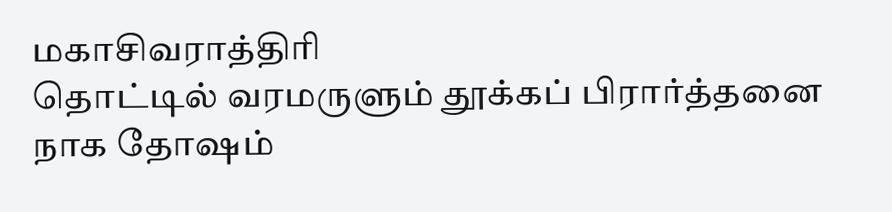மகாசிவராத்திரி
தொட்டில் வரமருளும் தூக்கப் பிரார்த்தனை
நாக தோஷம்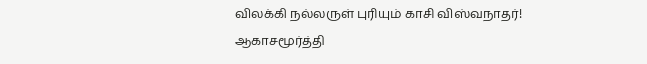விலக்கி நல்லருள் புரியும் காசி விஸ்வநாதர்!
ஆகாசமூர்த்தி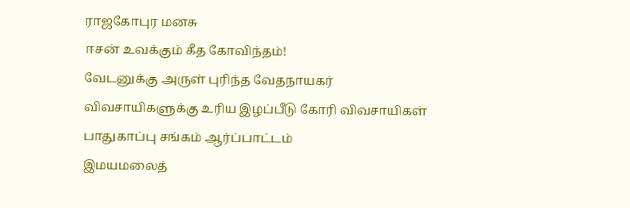ராஜகோபுர மனசு
ஈசன் உவக்கும் கீத கோவிந்தம்!
வேடனுக்கு அருள் புரிந்த வேதநாயகர்
விவசாயிகளுக்கு உரிய இழப்பீடு கோரி விவசாயிகள் பாதுகாப்பு சங்கம் ஆர்ப்பாட்டம்
இமயமலைத்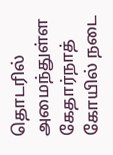தொடரில் அமைந்துள்ள கேதார்நாத் கோயில் நடை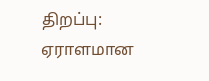திறப்பு: ஏராளமான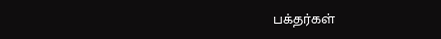பக்தர்கள்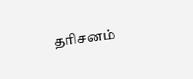தரிசனம்